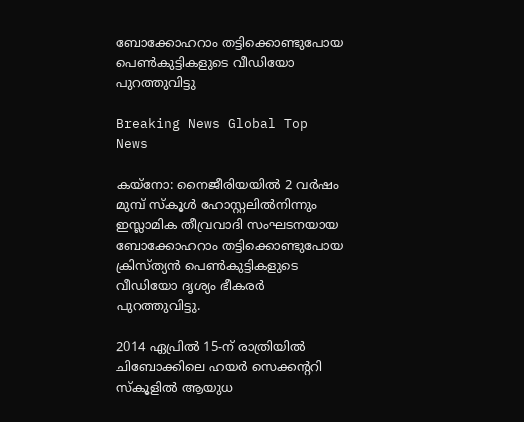ബോക്കോഹറാം തട്ടിക്കൊണ്ടുപോയ പെണ്‍കുട്ടികളുടെ വീഡിയോ പുറത്തുവിട്ടു

Breaking News Global Top News

കയ്നോ: നൈജീരിയയില്‍ 2 വര്‍ഷം മുമ്പ് സ്കൂള്‍ ഹോസ്റ്റലില്‍നിന്നും ഇസ്ലാമിക തീവ്രവാദി സംഘടനയായ ബോക്കോഹറാം തട്ടിക്കൊണ്ടുപോയ ക്രിസ്ത്യന്‍ പെണ്‍കുട്ടികളുടെ വീഡിയോ ദൃശ്യം ഭീകരര്‍ പുറത്തുവിട്ടു.

2014 ഏപ്രില്‍ 15-ന് രാത്രിയില്‍ ചിബോക്കിലെ ഹയര്‍ സെക്കന്ററി സ്കൂളില്‍ ആയുധ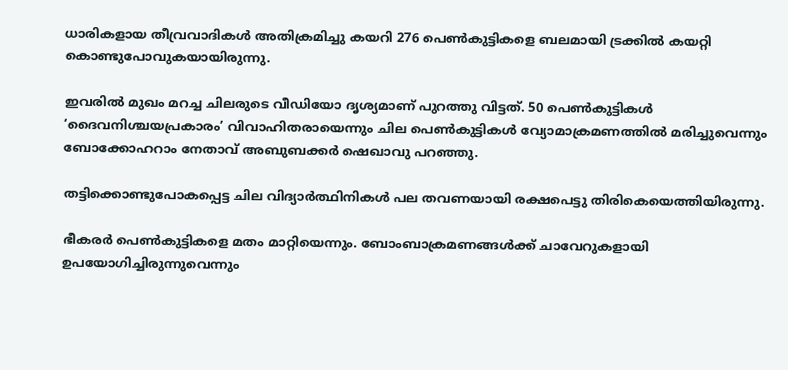ധാരികളായ തീവ്രവാദികള്‍ അതിക്രമിച്ചു കയറി 276 പെണ്‍കുട്ടികളെ ബലമായി ട്രക്കില്‍ കയറ്റി കൊണ്ടുപോവുകയായിരുന്നു.

ഇവരില്‍ മുഖം മറച്ച ചിലരുടെ വീഡിയോ ദൃശ്യമാണ് പുറത്തു വിട്ടത്. 50 പെണ്‍കുട്ടികള്‍ ‘ദൈവനിശ്ചയപ്രകാരം’ വിവാഹിതരായെന്നും ചില പെണ്‍കുട്ടികള്‍ വ്യോമാക്രമണത്തില്‍ മരിച്ചുവെന്നും ബോക്കോഹറാം നേതാവ് അബുബക്കര്‍ ഷെഖാവു പറഞ്ഞു.

തട്ടിക്കൊണ്ടുപോകപ്പെട്ട ചില വിദ്യാര്‍ത്ഥിനികള്‍ പല തവണയായി രക്ഷപെട്ടു തിരികെയെത്തിയിരുന്നു.

ഭീകരര്‍ പെണ്‍കുട്ടികളെ മതം മാറ്റിയെന്നും. ബോംബാക്രമണങ്ങള്‍ക്ക് ചാവേറുകളായി ഉപയോഗിച്ചിരുന്നുവെന്നും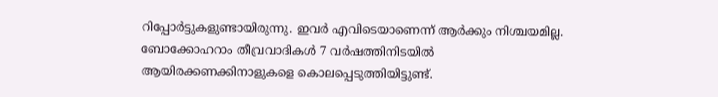റിപ്പോര്‍ട്ടുകളുണ്ടായിരുന്നു. ഇവര്‍ എവിടെയാണെന്ന് ആര്‍ക്കും നിശ്ചയമില്ല. ബോക്കോഹറാം തീവ്രവാദികള്‍ 7 വര്‍ഷത്തിനിടയില്‍ ആയിരക്കണക്കിനാളുകളെ കൊലപ്പെടുത്തിയിട്ടുണ്ട്.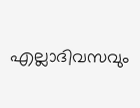എല്ലാദിവസവും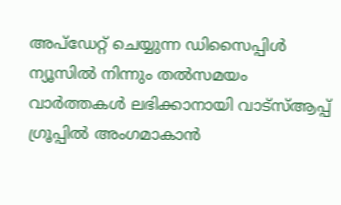അപ്ഡേറ്റ് ചെയ്യുന്ന ഡിസൈപ്പിൾ ന്യൂസിൽ നിന്നും തൽസമയം വാർത്തകൾ ലഭിക്കാനായി വാട്സ്ആപ്പ് ഗ്രൂപ്പിൽ അംഗമാകാൻ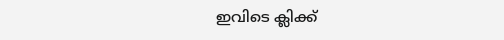ഇവിടെ ക്ലിക്ക്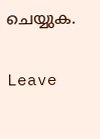ചെയ്യുക.

Leave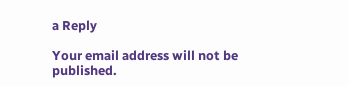a Reply

Your email address will not be published.